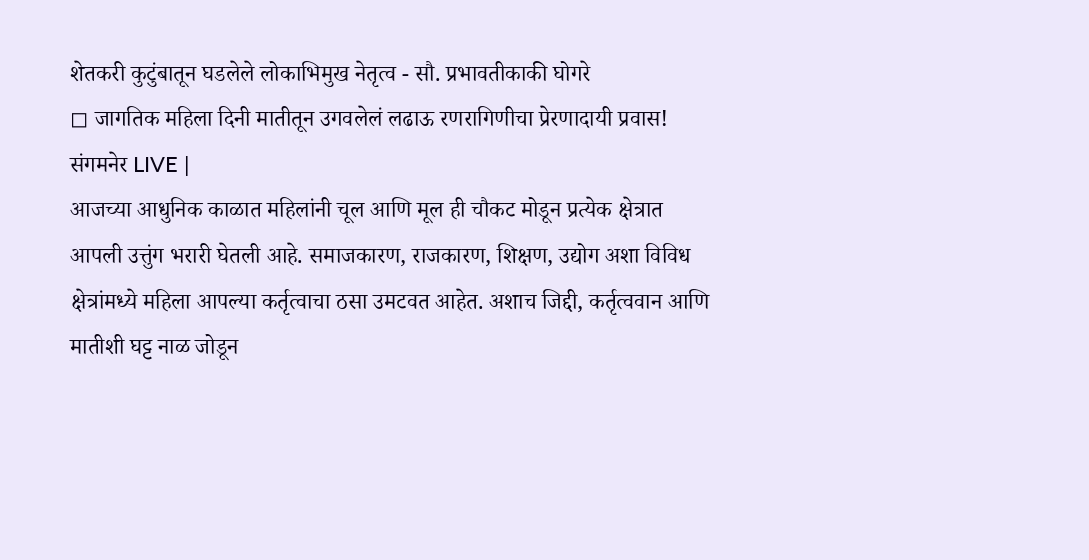शेतकरी कुटुंबातून घडलेले लोकाभिमुख नेतृत्व - सौ. प्रभावतीकाकी घोगरे
◻ जागतिक महिला दिनी मातीतून उगवलेलं लढाऊ रणरागिणीचा प्रेरणादायी प्रवास!
संगमनेर LIVE |
आजच्या आधुनिक काळात महिलांनी चूल आणि मूल ही चौकट मोडून प्रत्येक क्षेत्रात आपली उत्तुंग भरारी घेतली आहे. समाजकारण, राजकारण, शिक्षण, उद्योग अशा विविध क्षेत्रांमध्ये महिला आपल्या कर्तृत्वाचा ठसा उमटवत आहेत. अशाच जिद्दी, कर्तृत्ववान आणि मातीशी घट्ट नाळ जोडून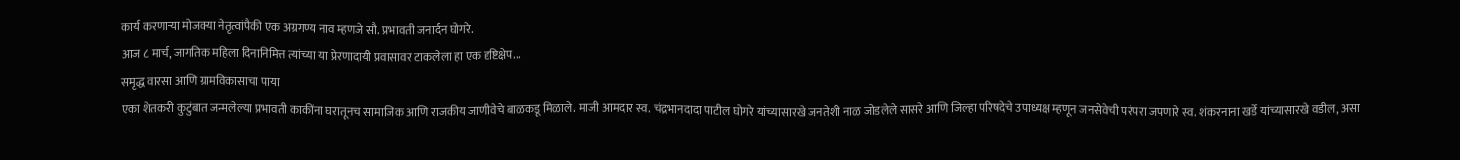कार्य करणाऱ्या मोजक्या नेतृत्वांपैकी एक अग्रगण्य नाव म्हणजे सौ. प्रभावती जनार्दन घोगरे.
आज ८ मार्च, जागतिक महिला दिनानिमित्त त्यांच्या या प्रेरणादायी प्रवासावर टाकलेला हा एक दृष्टिक्षेप...
समृद्ध वारसा आणि ग्रामविकासाचा पाया
एका शेतकरी कुटुंबात जन्मलेल्या प्रभावती काकींना घरातूनच सामाजिक आणि राजकीय जाणीवेचे बाळकडू मिळाले. माजी आमदार स्व. चंद्रभानदादा पाटील घोगरे यांच्यासारखे जनतेशी नाळ जोडलेले सासरे आणि जिल्हा परिषदेचे उपाध्यक्ष म्हणून जनसेवेची परंपरा जपणारे स्व. शंकरनाना खर्डे यांच्यासारखे वडील, असा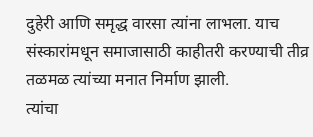दुहेरी आणि समृद्ध वारसा त्यांना लाभला. याच संस्कारांमधून समाजासाठी काहीतरी करण्याची तीव्र तळमळ त्यांच्या मनात निर्माण झाली.
त्यांचा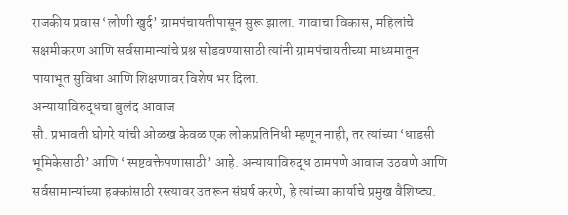राजकीय प्रवास ‘लोणी खुर्द’ ग्रामपंचायतीपासून सुरू झाला. गावाचा विकास, महिलांचे सक्षमीकरण आणि सर्वसामान्यांचे प्रश्न सोडवण्यासाठी त्यांनी ग्रामपंचायतीच्या माध्यमातून पायाभूत सुविधा आणि शिक्षणावर विशेष भर दिला.
अन्यायाविरुद्धचा बुलंद आवाज
सौ. प्रभावती घोगरे यांची ओळख केवळ एक लोकप्रतिनिधी म्हणून नाही, तर त्यांच्या ‘धाडसी भूमिकेसाठी’ आणि ‘स्पष्टवक्तेपणासाठी’ आहे. अन्यायाविरुद्ध ठामपणे आवाज उठवणे आणि सर्वसामान्यांच्या हक्कांसाठी रस्त्यावर उतरून संघर्ष करणे, हे त्यांच्या कार्याचे प्रमुख वैशिष्ट्य.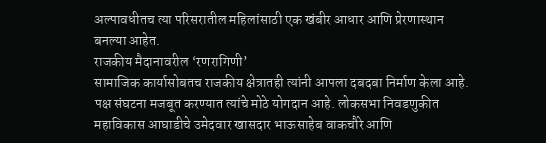अल्पावधीतच त्या परिसरातील महिलांसाठी एक खंबीर आधार आणि प्रेरणास्थान बनल्या आहेत.
राजकीय मैदानावरील ‘रणरागिणी’
सामाजिक कार्यासोबतच राजकीय क्षेत्रातही त्यांनी आपला दबदबा निर्माण केला आहे. पक्ष संघटना मजबूत करण्यात त्यांचे मोठे योगदान आहे. लोकसभा निवडणुकीत महाविकास आघाडीचे उमेदवार खासदार भाऊसाहेब वाकचौरे आणि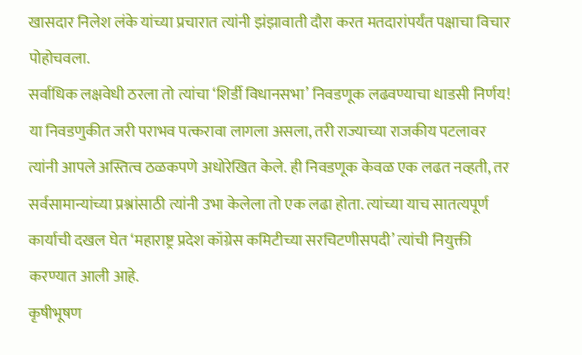खासदार निलेश लंके यांच्या प्रचारात त्यांनी झंझावाती दौरा करत मतदारांपर्यंत पक्षाचा विचार पोहोचवला.
सर्वाधिक लक्षवेधी ठरला तो त्यांचा ‘शिर्डी विधानसभा’ निवडणूक लढवण्याचा धाडसी निर्णय! या निवडणुकीत जरी पराभव पत्करावा लागला असला, तरी राज्याच्या राजकीय पटलावर त्यांनी आपले अस्तित्व ठळकपणे अधोरेखित केले. ही निवडणूक केवळ एक लढत नव्हती, तर सर्वसामान्यांच्या प्रश्नांसाठी त्यांनी उभा केलेला तो एक लढा होता. त्यांच्या याच सातत्यपूर्ण कार्याची दखल घेत ‘महाराष्ट्र प्रदेश कॉग्रेस कमिटीच्या सरचिटणीसपदी’ त्यांची नियुक्ती करण्यात आली आहे.
कृषीभूषण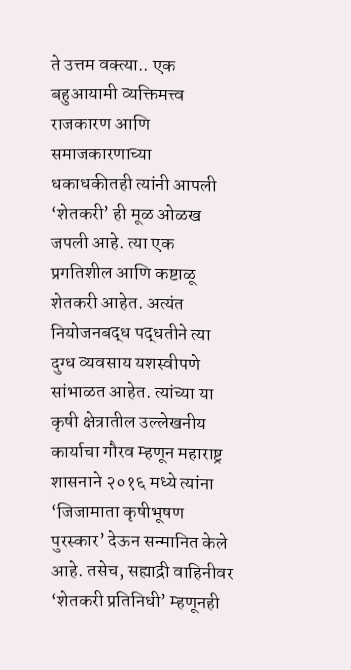ते उत्तम वक्त्या.. एक बहुआयामी व्यक्तिमत्त्व
राजकारण आणि समाजकारणाच्या धकाधकीतही त्यांनी आपली ‘शेतकरी’ ही मूळ ओळख जपली आहे. त्या एक प्रगतिशील आणि कष्टाळू शेतकरी आहेत. अत्यंत नियोजनबद्ध पद्धतीने त्या दुग्ध व्यवसाय यशस्वीपणे सांभाळत आहेत. त्यांच्या या कृषी क्षेत्रातील उल्लेखनीय कार्याचा गौरव म्हणून महाराष्ट्र शासनाने २०१६ मध्ये त्यांना ‘जिजामाता कृषीभूषण पुरस्कार’ देऊन सन्मानित केले आहे. तसेच, सह्याद्री वाहिनीवर ‘शेतकरी प्रतिनिधी’ म्हणूनही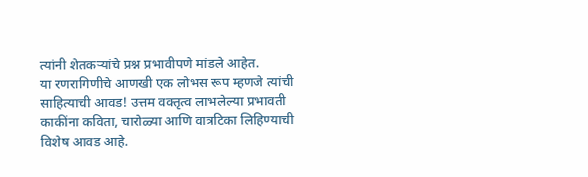त्यांनी शेतकऱ्यांचे प्रश्न प्रभावीपणे मांडले आहेत.
या रणरागिणीचे आणखी एक लोभस रूप म्हणजे त्यांची साहित्याची आवड! उत्तम वक्तृत्व लाभलेल्या प्रभावती काकींना कविता, चारोळ्या आणि वात्रटिका लिहिण्याची विशेष आवड आहे.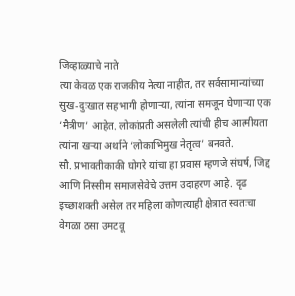जिव्हाळ्याचे नाते
त्या केवळ एक राजकीय नेत्या नाहीत, तर सर्वसामान्यांच्या सुख-दुःखात सहभागी होणाऱ्या, त्यांना समजून घेणाऱ्या एक ‘मैत्रीण’ आहेत. लोकांप्रती असलेली त्यांची हीच आत्मीयता त्यांना खऱ्या अर्थाने ‘लोकाभिमुख नेतृत्व’ बनवते.
सौ. प्रभावतीकाकी घोगरे यांचा हा प्रवास म्हणजे संघर्ष, जिद्द आणि निस्सीम समाजसेवेचे उत्तम उदाहरण आहे. दृढ इच्छाशक्ती असेल तर महिला कोणत्याही क्षेत्रात स्वतःचा वेगळा ठसा उमटवू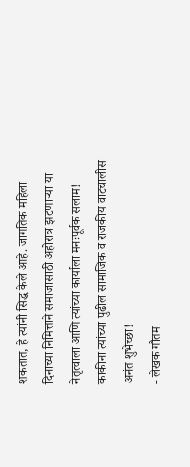शकतात, हे त्यांनी सिद्ध केले आहे. जागतिक महिला दिनाच्या निमित्ताने समाजासाठी अहोरात्र झटणाऱ्या या नेतृत्वाला आणि त्यांच्या कार्याला मनःपूर्वक सलाम!
काकीना त्यांच्या पुढील सामाजिक व राजकीय वाटचालीस अनंत शुभेच्छा!
- लेखक गौतम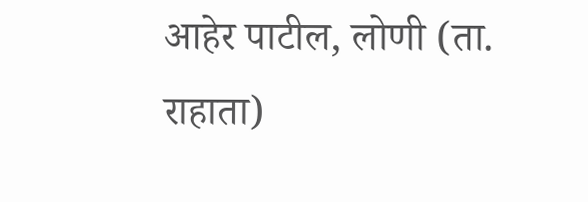आहेर पाटील, लोणी (ता. राहाता)